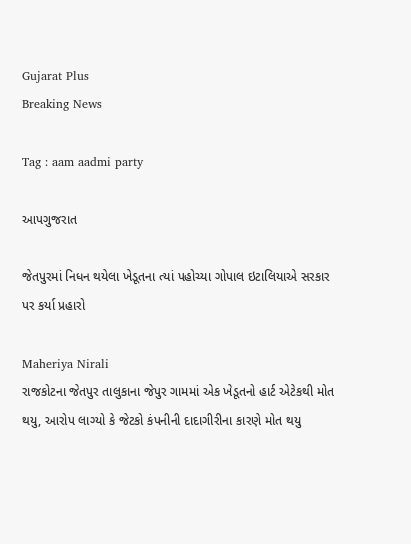Gujarat Plus
Breaking News

Tag : aam aadmi party

આપગુજરાત

જેતપુરમાં નિધન થયેલા ખેડૂતના ત્યાં પહોચ્યા ગોપાલ ઇટાલિયાએ સરકાર પર કર્યા પ્રહારો

Maheriya Nirali
રાજકોટના જેતપુર તાલુકાના જેપુર ગામમાં એક ખેડૂતનો હાર્ટ એટેકથી મોત થયુ, આરોપ લાગ્યો કે જેટકો કંપનીની દાદાગીરીના કારણે મોત થયુ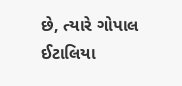છે, ત્યારે ગોપાલ ઈટાલિયા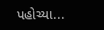પહોચ્યા...